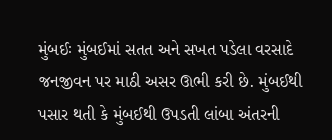મુંબઈઃ મુંબઈમાં સતત અને સખત પડેલા વરસાદે જનજીવન પર માઠી અસર ઊભી કરી છે. મુંબઈથી પસાર થતી કે મુંબઈથી ઉપડતી લાંબા અંતરની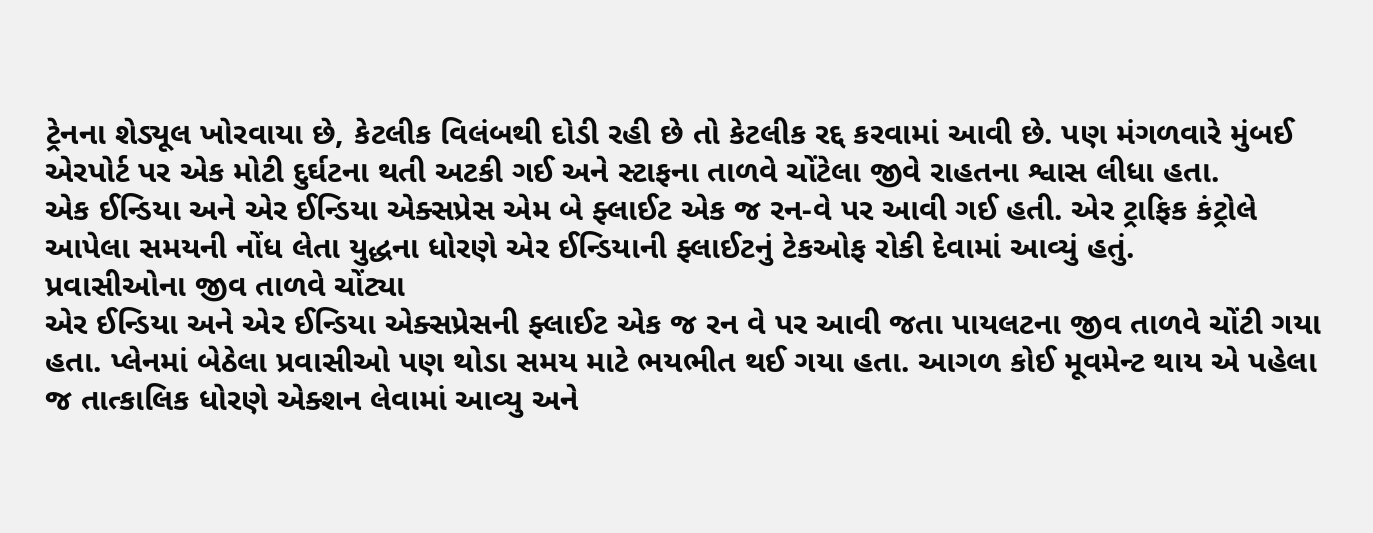ટ્રેનના શેડ્યૂલ ખોરવાયા છે, કેટલીક વિલંબથી દોડી રહી છે તો કેટલીક રદ્દ કરવામાં આવી છે. પણ મંગળવારે મુંબઈ એરપોર્ટ પર એક મોટી દુર્ઘટના થતી અટકી ગઈ અને સ્ટાફના તાળવે ચોંટેલા જીવે રાહતના શ્વાસ લીધા હતા.
એક ઈન્ડિયા અને એર ઈન્ડિયા એક્સપ્રેસ એમ બે ફ્લાઈટ એક જ રન-વે પર આવી ગઈ હતી. એર ટ્રાફિક કંટ્રોલે આપેલા સમયની નોંધ લેતા યુદ્ધના ધોરણે એર ઈન્ડિયાની ફ્લાઈટનું ટેકઓફ રોકી દેવામાં આવ્યું હતું.
પ્રવાસીઓના જીવ તાળવે ચોંટ્યા
એર ઈન્ડિયા અને એર ઈન્ડિયા એક્સપ્રેસની ફ્લાઈટ એક જ રન વે પર આવી જતા પાયલટના જીવ તાળવે ચોંટી ગયા હતા. પ્લેનમાં બેઠેલા પ્રવાસીઓ પણ થોડા સમય માટે ભયભીત થઈ ગયા હતા. આગળ કોઈ મૂવમેન્ટ થાય એ પહેલા જ તાત્કાલિક ધોરણે એક્શન લેવામાં આવ્યુ અને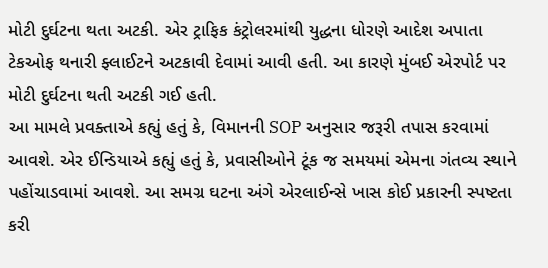મોટી દુર્ઘટના થતા અટકી. એર ટ્રાફિક કંટ્રોલરમાંથી યુદ્ધના ધોરણે આદેશ અપાતા ટેકઓફ થનારી ફ્લાઈટને અટકાવી દેવામાં આવી હતી. આ કારણે મુંબઈ એરપોર્ટ પર મોટી દુર્ઘટના થતી અટકી ગઈ હતી.
આ મામલે પ્રવક્તાએ કહ્યું હતું કે, વિમાનની SOP અનુસાર જરૂરી તપાસ કરવામાં આવશે. એર ઈન્ડિયાએ કહ્યું હતું કે, પ્રવાસીઓને ટૂંક જ સમયમાં એમના ગંતવ્ય સ્થાને પહોંચાડવામાં આવશે. આ સમગ્ર ઘટના અંગે એરલાઈન્સે ખાસ કોઈ પ્રકારની સ્પષ્ટતા કરી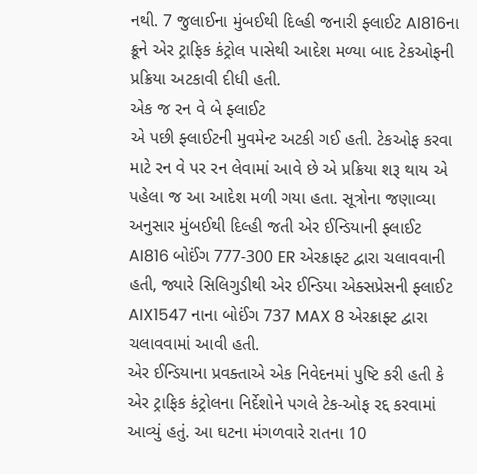નથી. 7 જુલાઈના મુંબઈથી દિલ્હી જનારી ફ્લાઈટ AI816ના ક્રૂને એર ટ્રાફિક કંટ્રોલ પાસેથી આદેશ મળ્યા બાદ ટેકઓફની પ્રક્રિયા અટકાવી દીધી હતી.
એક જ રન વે બે ફ્લાઈટ
એ પછી ફ્લાઈટની મુવમેન્ટ અટકી ગઈ હતી. ટેકઓફ કરવા માટે રન વે પર રન લેવામાં આવે છે એ પ્રક્રિયા શરૂ થાય એ પહેલા જ આ આદેશ મળી ગયા હતા. સૂત્રોના જણાવ્યા અનુસાર મુંબઈથી દિલ્હી જતી એર ઈન્ડિયાની ફ્લાઈટ AI816 બોઈંગ 777-300 ER એરક્રાફ્ટ દ્વારા ચલાવવાની હતી, જ્યારે સિલિગુડીથી એર ઈન્ડિયા એક્સપ્રેસની ફ્લાઈટ AIX1547 નાના બોઈંગ 737 MAX 8 એરક્રાફ્ટ દ્વારા ચલાવવામાં આવી હતી.
એર ઈન્ડિયાના પ્રવક્તાએ એક નિવેદનમાં પુષ્ટિ કરી હતી કે એર ટ્રાફિક કંટ્રોલના નિર્દેશોને પગલે ટેક-ઓફ રદ્દ કરવામાં આવ્યું હતું. આ ઘટના મંગળવારે રાતના 10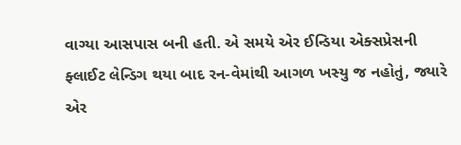વાગ્યા આસપાસ બની હતી. એ સમયે એર ઈન્ડિયા એક્સપ્રેસની ફ્લાઈટ લેન્ડિગ થયા બાદ રન-વેમાંથી આગળ ખસ્યુ જ નહોતું, જ્યારે એર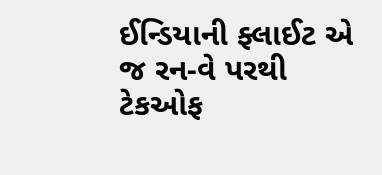ઈન્ડિયાની ફ્લાઈટ એ જ રન-વે પરથી ટેકઓફ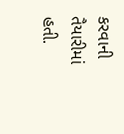કરવાની તૈયારીમાં હતી.